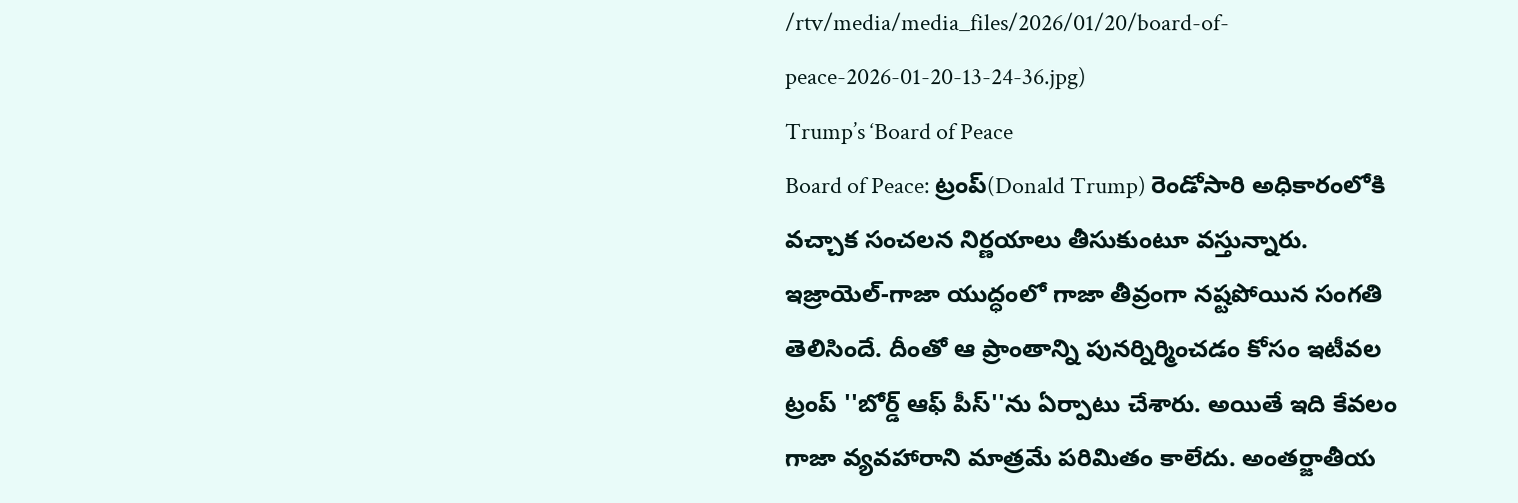/rtv/media/media_files/2026/01/20/board-of-peace-2026-01-20-13-24-36.jpg)
Trump’s ‘Board of Peace
Board of Peace: ట్రంప్(Donald Trump) రెండోసారి అధికారంలోకి వచ్చాక సంచలన నిర్ణయాలు తీసుకుంటూ వస్తున్నారు. ఇజ్రాయెల్-గాజా యుద్ధంలో గాజా తీవ్రంగా నష్టపోయిన సంగతి తెలిసిందే. దీంతో ఆ ప్రాంతాన్ని పునర్నిర్మించడం కోసం ఇటీవల ట్రంప్ ''బోర్డ్ ఆఫ్ పీస్''ను ఏర్పాటు చేశారు. అయితే ఇది కేవలం గాజా వ్యవహారాని మాత్రమే పరిమితం కాలేదు. అంతర్జాతీయ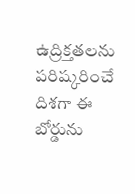ఉద్రిక్తతలను పరిష్కరించే దిశగా ఈ బోర్డును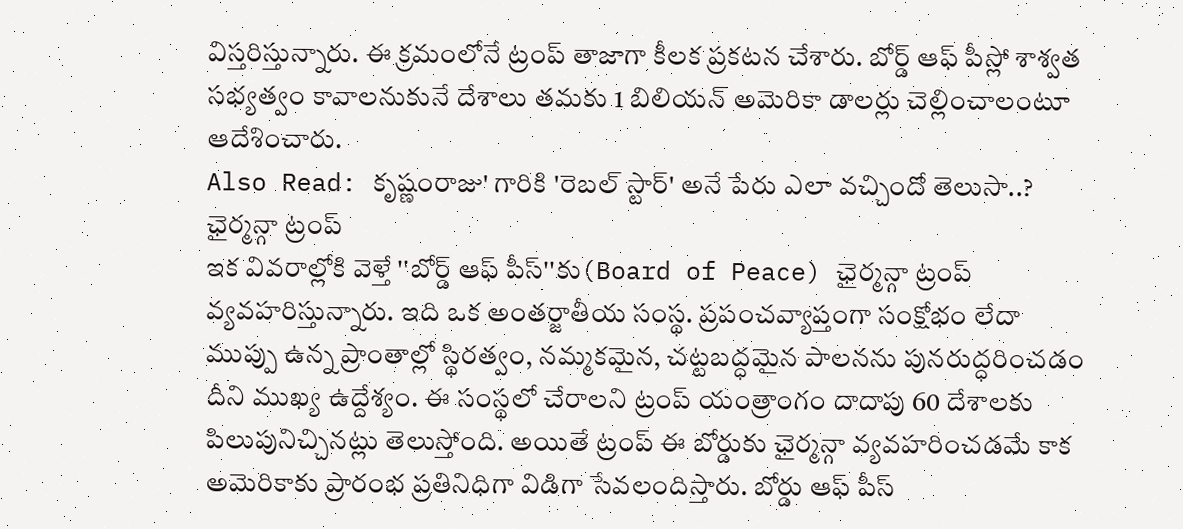విస్తరిస్తున్నారు. ఈ క్రమంలోనే ట్రంప్ తాజాగా కీలక ప్రకటన చేశారు. బోర్డ్ ఆఫ్ పీస్లో శాశ్వత సభ్యత్వం కావాలనుకునే దేశాలు తమకు 1 బిలియన్ అమెరికా డాలర్లు చెల్లించాలంటూ ఆదేశించారు.
Also Read: కృష్ణంరాజు' గారికి 'రెబల్ స్టార్' అనే పేరు ఎలా వచ్చిందో తెలుసా..?
ఛైర్మన్గా ట్రంప్
ఇక వివరాల్లోకి వెళ్తే ''బోర్డ్ ఆఫ్ పీస్''కు(Board of Peace) ఛైర్మన్గా ట్రంప్ వ్యవహరిస్తున్నారు. ఇది ఒక అంతర్జాతీయ సంస్థ. ప్రపంచవ్యాప్తంగా సంక్షోభం లేదా ముప్పు ఉన్న ప్రాంతాల్లో స్థిరత్వం, నమ్మకమైన, చట్టబద్ధమైన పాలనను పునరుద్ధరించడం దీని ముఖ్య ఉద్దేశ్యం. ఈ సంస్థలో చేరాలని ట్రంప్ యంత్రాంగం దాదాపు 60 దేశాలకు పిలుపునిచ్చినట్లు తెలుస్తోంది. అయితే ట్రంప్ ఈ బోర్డుకు ఛైర్మన్గా వ్యవహరించడమే కాక అమెరికాకు ప్రారంభ ప్రతినిధిగా విడిగా సేవలందిస్తారు. బోర్డు ఆఫ్ పీస్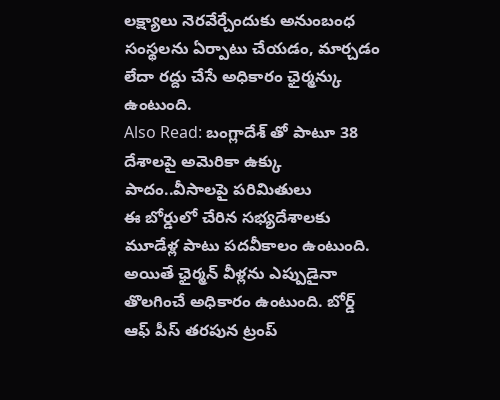లక్ష్యాలు నెరవేర్చేందుకు అనుంబంధ సంస్థలను ఏర్పాటు చేయడం, మార్చడం లేదా రద్దు చేసే అధికారం ఛైర్మన్కు ఉంటుంది.
Also Read: బంగ్లాదేశ్ తో పాటూ 38 దేశాలపై అమెరికా ఉక్కు పాదం..వీసాలపై పరిమితులు
ఈ బోర్డులో చేరిన సభ్యదేశాలకు మూడేళ్ల పాటు పదవీకాలం ఉంటుంది. అయితే ఛైర్మన్ వీళ్లను ఎప్పుడైనా తొలగించే అధికారం ఉంటుంది. బోర్డ్ ఆఫ్ పీస్ తరపున ట్రంప్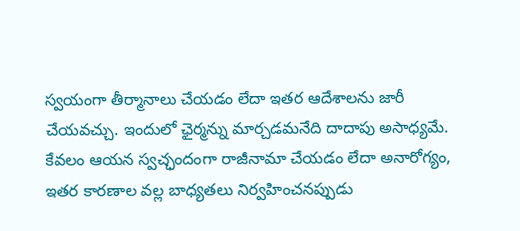స్వయంగా తీర్మానాలు చేయడం లేదా ఇతర ఆదేశాలను జారీ చేయవచ్చు. ఇందులో ఛైర్మన్ను మార్చడమనేది దాదాపు అసాధ్యమే. కేవలం ఆయన స్వచ్ఛందంగా రాజీనామా చేయడం లేదా అనారోగ్యం, ఇతర కారణాల వల్ల బాధ్యతలు నిర్వహించనప్పుడు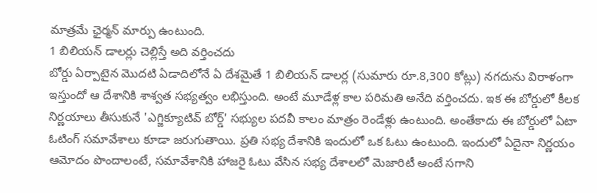మాత్రమే ఛైర్మన్ మార్పు ఉంటుంది.
1 బిలియన్ డాలర్లు చెల్లిస్తే అది వర్తించదు
బోర్డు ఏర్పాటైన మొదటి ఏడాదిలోనే ఏ దేశమైతే 1 బిలియన్ డాలర్ల (సుమారు రూ.8,300 కోట్లు) నగదును విరాళంగా ఇస్తుందో ఆ దేశానికి శాశ్వత సభ్యత్వం లభిస్తుంది. అంటే మూడేళ్ల కాల పరిమతి అనేది వర్తించదు. ఇక ఈ బోర్డులో కీలక నిర్ణయాలు తీసుకునే 'ఎగ్జిక్యూటివ్ బోర్డ్' సభ్యుల పదవీ కాలం మాత్రం రెండేళ్లు ఉంటుంది. అంతేకాదు ఈ బోర్డులో ఏటా ఓటింగ్ సమావేశాలు కూడా జరుగుతాయి. ప్రతి సభ్య దేశానికి ఇందులో ఒక ఓటు ఉంటుంది. ఇందులో ఏదైనా నిర్ణయం ఆమోదం పొందాలంటే, సమావేశానికి హాజరై ఓటు వేసిన సభ్య దేశాలలో మెజారిటీ అంటే సగాని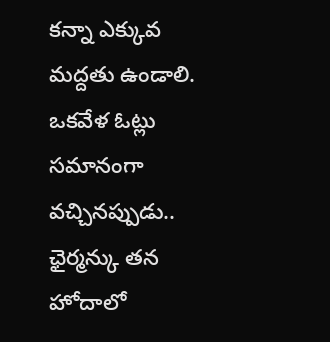కన్నా ఎక్కువ మద్దతు ఉండాలి.
ఒకవేళ ఓట్లు సమానంగా వచ్చినప్పుడు.. ఛైర్మన్కు తన హోదాలో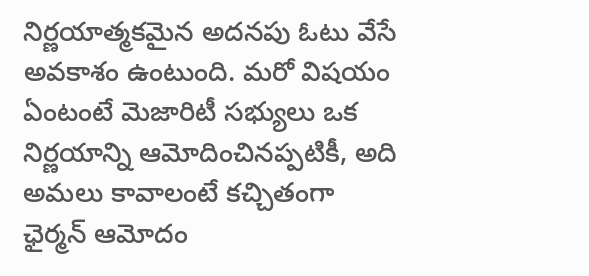నిర్ణయాత్మకమైన అదనపు ఓటు వేసే అవకాశం ఉంటుంది. మరో విషయం ఏంటంటే మెజారిటీ సభ్యులు ఒక నిర్ణయాన్ని ఆమోదించినప్పటికీ, అది అమలు కావాలంటే కచ్చితంగా ఛైర్మన్ ఆమోదం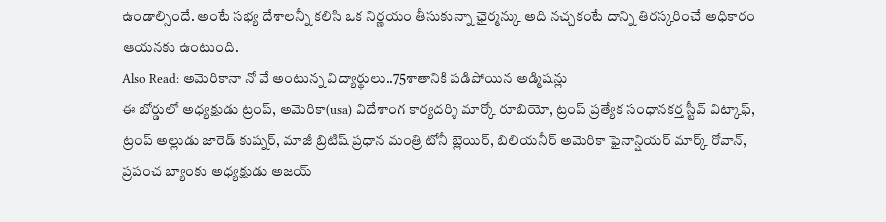ఉండాల్సిందే. అంటే సభ్య దేశాలన్నీ కలిసి ఒక నిర్ణయం తీసుకున్నా ఛైర్మన్కు అది నచ్చకంటే దాన్ని తిరస్కరించే అధికారం ఆయనకు ఉంటుంది.
Also Read: అమెరికానా నో వే అంటున్న విద్యార్థులు..75శాతానికి పడిపోయిన అడ్మిషన్లు
ఈ బోర్డులో అధ్యక్షుడు ట్రంప్, అమెరికా(usa) విదేశాంగ కార్యదర్శి మార్కో రూబియో, ట్రంప్ ప్రత్యేక సంధానకర్త స్టీవ్ విట్కాఫ్, ట్రంప్ అల్లుడు జారెడ్ కుష్నర్, మాజీ బ్రిటిష్ ప్రధాన మంత్రి టోనీ బ్లెయిర్, బిలియనీర్ అమెరికా ఫైనాన్షియర్ మార్క్ రోవాన్, ప్రపంచ బ్యాంకు అధ్యక్షుడు అజయ్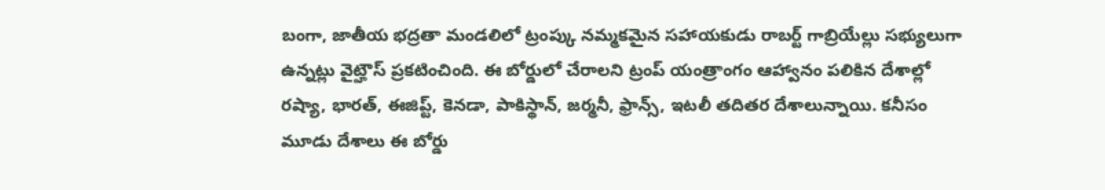బంగా, జాతీయ భద్రతా మండలిలో ట్రంప్కు నమ్మకమైన సహాయకుడు రాబర్ట్ గాబ్రియేల్లు సభ్యులుగా ఉన్నట్లు వైట్హౌస్ ప్రకటించింది. ఈ బోర్డులో చేరాలని ట్రంప్ యంత్రాంగం ఆహ్వానం పలికిన దేశాల్లో రష్యా, భారత్, ఈజిప్ట్, కెనడా, పాకిస్థాన్, జర్మనీ, ఫ్రాన్స్, ఇటలీ తదితర దేశాలున్నాయి. కనీసం మూడు దేశాలు ఈ బోర్డు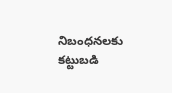నిబంధనలకు కట్టుబడి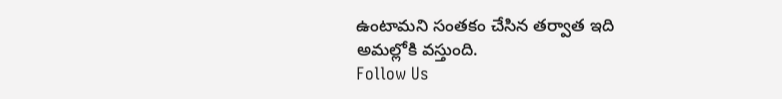ఉంటామని సంతకం చేసిన తర్వాత ఇది అమల్లోకి వస్తుంది.
Follow Us